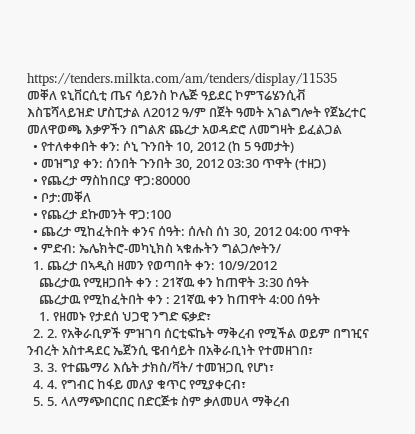https://tenders.milkta.com/am/tenders/display/11535
መቐለ ዩኒቨርሲቲ ጤና ሳይንስ ኮሌጅ ዓይደር ኮምፕሬሄንሲቭ እስፔሻላይዝድ ሆስፒታል ለ2012 ዓ/ም በጀት ዓመት አገልግሎት የጀኔረተር መለዋወጫ እቃዎችን በግልጽ ጨረታ አወዳድሮ ለመግዛት ይፈልጋል
  • የተለቀቀበት ቀን: ሶኒ ጉንበት 10, 2012 (ከ 5 ዓመታት)
  • መዝግያ ቀን: ሰንበት ጉንበት 30, 2012 03:30 ጥዋት (ተዘጋ)
  • የጨረታ ማስከበርያ ዋጋ:80000
  • ቦታ:መቐለ
  • የጨረታ ደኩመንት ዋጋ:100
  • ጨረታ ሚከፈትበት ቀንና ሰዓት: ሰሉስ ሰነ 30, 2012 04:00 ጥዋት
  • ምድብ: ኤሌክትሮ-መካኒክስ ኣቁሑትን ግልጋሎትን/
  1. ጨረታ በኣዲስ ዘመን የወጣበት ቀን: 10/9/2012
    ጨረታዉ የሚዘጋበት ቀን : 21ኛዉ ቀን ከጠዋት 3:30 ሰዓት
    ጨረታዉ የሚከፈትበት ቀን : 21ኛዉ ቀን ከጠዋት 4:00 ሰዓት
    1. የዘመኑ የታደሰ ህጋዊ ንግድ ፍቃድ፣
  2. 2. የአቅራቢዎች ምዝገባ ሰርቲፍኬት ማቅረብ የሚችል ወይም በግዢና ንብረት አስተዳደር ኤጀንሲ ዌብሳይት በአቅራቢነት የተመዘገበ፣
  3. 3. የተጨማሪ እሴት ታክስ/ቫት/ ተመዝጋቢ የሆነ፣
  4. 4. የግብር ከፋይ መለያ ቁጥር የሚያቀርብ፣
  5. 5. ላለማጭበርበር በድርጅቱ ስም ቃለመሀላ ማቅረብ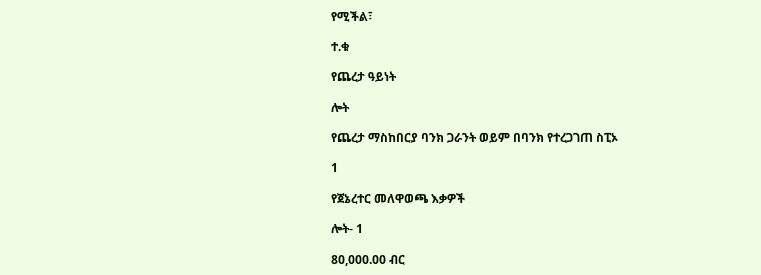የሚችል፣

ተ.ቁ

የጨረታ ዓይነት

ሎት

የጨረታ ማስከበርያ ባንክ ጋራንት ወይም በባንክ የተረጋገጠ ስፒኦ

1

የጀኔረተር መለዋወጫ እቃዎች

ሎት- 1

80,000.00 ብር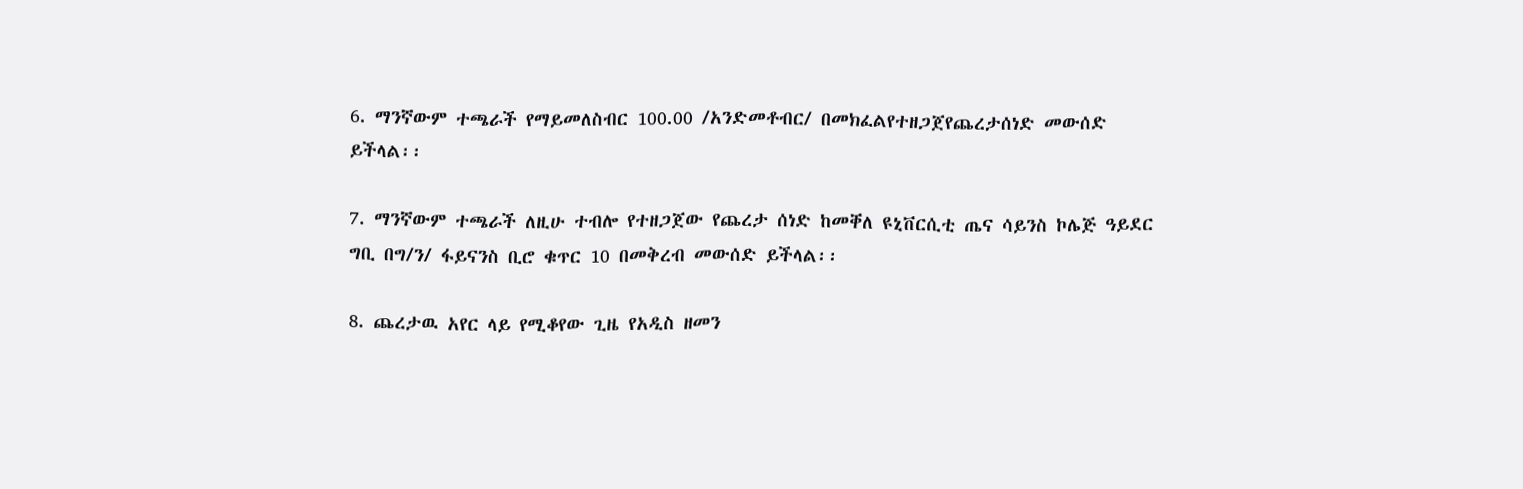6. ማንኛውም ተጫራች የማይመለስብር 100.00 /አንድመቶብር/ በመክፈልየተዘጋጀየጨረታሰነድ መውሰድ ይችላል፡፡

7. ማንኛውም ተጫራች ለዚሁ ተብሎ የተዘጋጀው የጨረታ ሰነድ ከመቐለ ዩኒቨርሲቲ ጤና ሳይንስ ኮሌጅ ዓይደር ግቢ በግ/ን/ ፋይናንስ ቢሮ ቁጥር 10 በመቅረብ መውሰድ ይችላል፡፡

8. ጨረታዉ አየር ላይ የሚቆየው ጊዜ የአዲስ ዘመን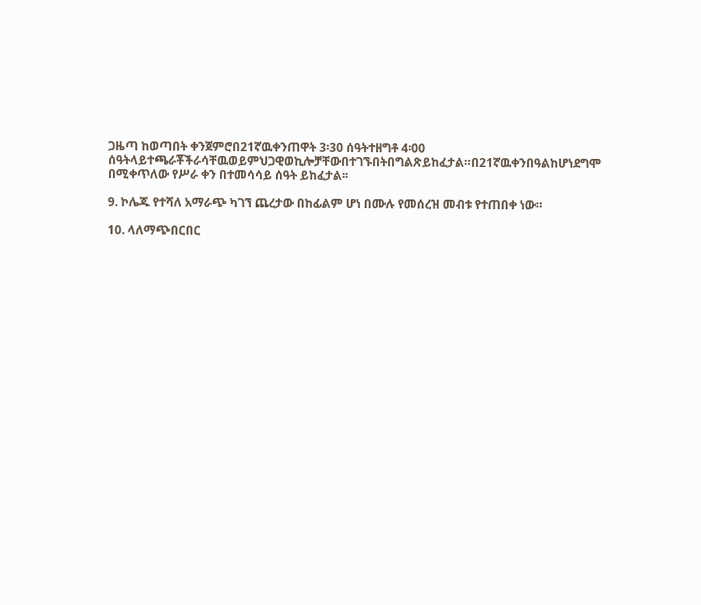ጋዜጣ ከወጣበት ቀንጀምሮበ21ኛዉቀንጠዋት 3፡30 ሰዓትተዘግቶ 4፡00 ሰዓትላይተጫራቾችራሳቸዉወይምህጋዊወኪሎቻቸውበተገኙበትበግልጽይከፈታል።በ21ኛዉቀንበዓልከሆነደግሞ በሚቀጥለው የሥራ ቀን በተመሳሳይ ሰዓት ይከፈታል፡፡

9. ኮሌጁ የተሻለ አማራጭ ካገኘ ጨረታው በከፊልም ሆነ በሙሉ የመሰረዝ መብቱ የተጠበቀ ነው።

10. ላለማጭበርበር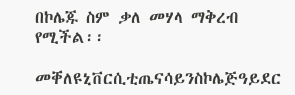በኮሌጁ ስም ቃለ መሃላ ማቅረብ የሚችል፡፡

መቐለዩኒቨርሲቲጤናሳይንስኮሌጅዓይደር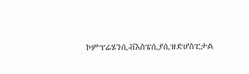ኮምፕሬሄንሲቭእስፔሲያሲዝድሆስፒታል